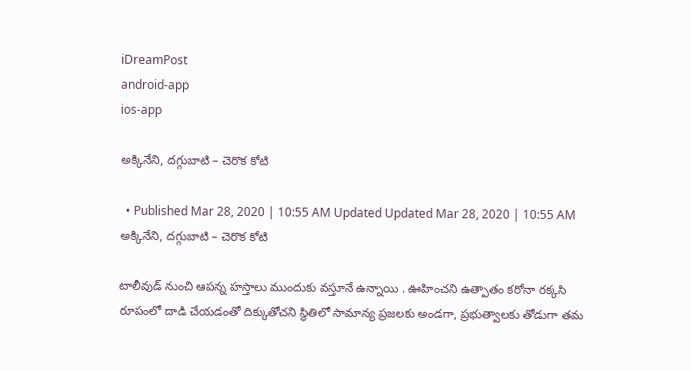iDreamPost
android-app
ios-app

అక్కినేని, దగ్గుబాటి – చెరొక కోటి

  • Published Mar 28, 2020 | 10:55 AM Updated Updated Mar 28, 2020 | 10:55 AM
అక్కినేని, దగ్గుబాటి – చెరొక కోటి

టాలీవుడ్ నుంచి ఆపన్న హస్తాలు ముందుకు వస్తూనే ఉన్నాయి . ఊహించని ఉత్పాతం కరోనా రక్కసి రూపంలో దాడి చేయడంతో దిక్కుతోచని స్థితిలో సామాన్య ప్రజలకు అండగా, ప్రభుత్వాలకు తోడుగా తమ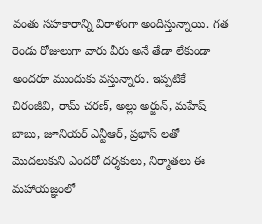వంతు సహకారాన్ని విరాళంగా అందిస్తున్నాయి. గత రెండు రోజులుగా వారు వీరు అనే తేడా లేకుండా అందరూ ముందుకు వస్తున్నారు. ఇప్పటికే చిరంజీవి, రామ్ చరణ్, అల్లు అర్జున్, మహేష్ బాబు, జూనియర్ ఎన్టీఆర్, ప్రభాస్ లతో మొదలుకుని ఎందరో దర్శకులు, నిర్మాతలు ఈ మహాయజ్ఞంలో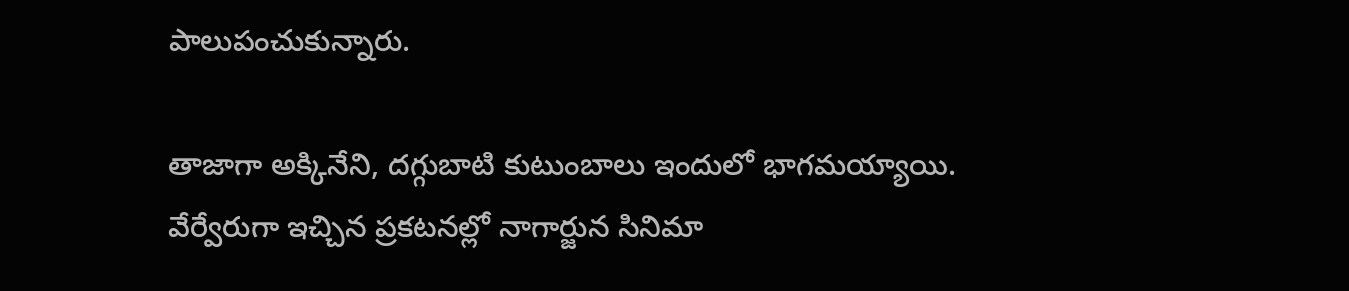పాలుపంచుకున్నారు.

తాజాగా అక్కినేని, దగ్గుబాటి కుటుంబాలు ఇందులో భాగమయ్యాయి. వేర్వేరుగా ఇచ్చిన ప్రకటనల్లో నాగార్జున సినిమా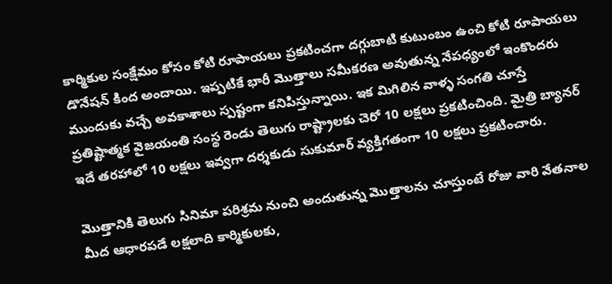కార్మికుల సంక్షేమం కోసం కోటి రూపాయలు ప్రకటించగా దగ్గుబాటి కుటుంబం ఉంచి కోటి రూపాయలు డొనేషన్ కింద అందాయి. ఇప్పటికే భారీ మొత్తాలు సమీకరణ అవుతున్న నేపధ్యంలో ఇంకొందరు ముందుకు వచ్చే అవకాశాలు స్పష్టంగా కనిపిస్తున్నాయి. ఇక మిగిలిన వాళ్ళ సంగతి చూస్తే ప్రతిష్టాత్మక వైజయంతి సంస్థ రెండు తెలుగు రాష్ట్రాలకు చెరో 10 లక్షలు ప్రకటించింది. మైత్రి బ్యానర్ ఇదే తరహాలో 10 లక్షలు ఇవ్వగా దర్శకుడు సుకుమార్ వ్యక్తిగతంగా 10 లక్షలు ప్రకటించారు.

మొత్తానికి తెలుగు సినిమా పరిశ్రమ నుంచి అందుతున్న మొత్తాలను చూస్తుంటే రోజు వారి వేతనాల మీద ఆధారపడే లక్షలాది కార్మికులకు,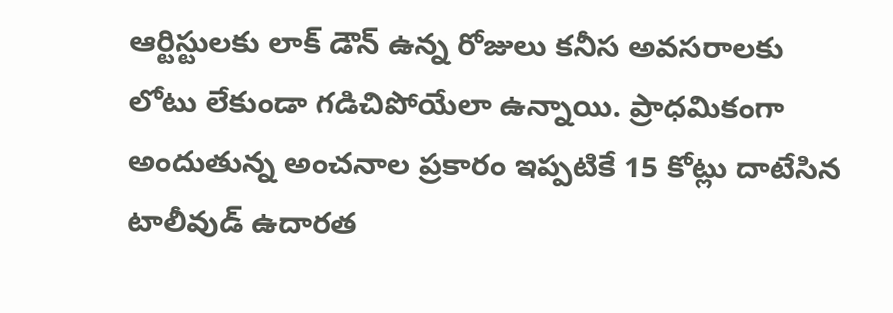ఆర్టిస్టులకు లాక్ డౌన్ ఉన్న రోజులు కనీస అవసరాలకు లోటు లేకుండా గడిచిపోయేలా ఉన్నాయి. ప్రాధమికంగా అందుతున్న అంచనాల ప్రకారం ఇప్పటికే 15 కోట్లు దాటేసిన టాలీవుడ్ ఉదారత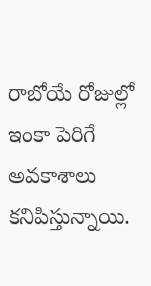రాబోయే రోజుల్లో ఇంకా పెరిగే అవకాశాలు కనిపిస్తున్నాయి.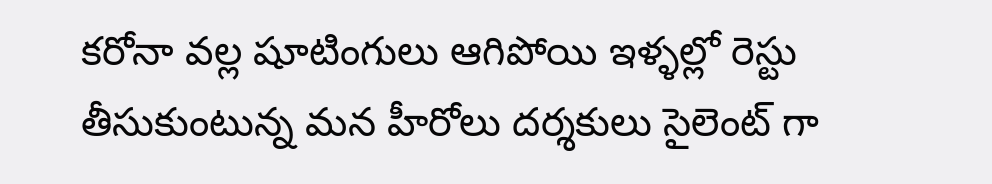కరోనా వల్ల షూటింగులు ఆగిపోయి ఇళ్ళల్లో రెస్టు తీసుకుంటున్న మన హీరోలు దర్శకులు సైలెంట్ గా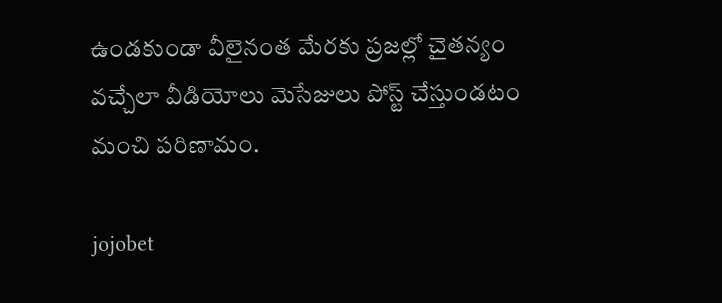ఉండకుండా వీలైనంత మేరకు ప్రజల్లో చైతన్యం వచ్చేలా వీడియోలు మెసేజులు పోస్ట్ చేస్తుండటం మంచి పరిణామం.

jojobet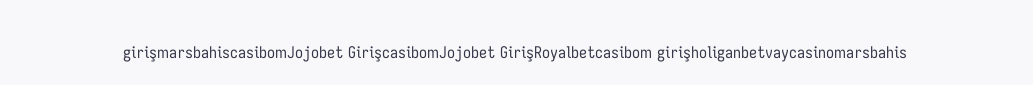girişmarsbahiscasibomJojobet GirişcasibomJojobet GirişRoyalbetcasibom girişholiganbetvaycasinomarsbahis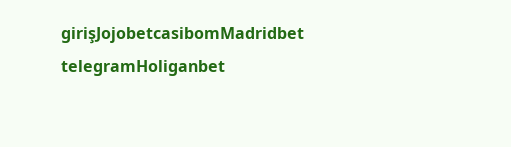girişJojobetcasibomMadridbet telegramHoliganbet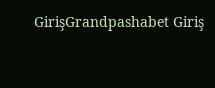GirişGrandpashabet Giriş